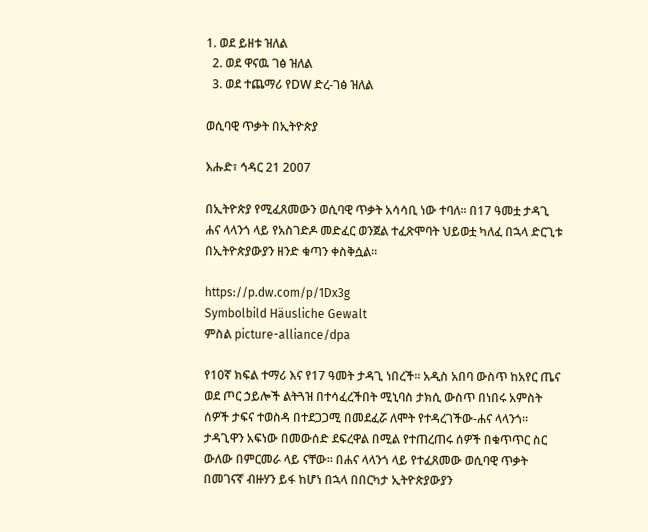1. ወደ ይዘቱ ዝለል
  2. ወደ ዋናዉ ገፅ ዝለል
  3. ወደ ተጨማሪ የDW ድረ-ገፅ ዝለል

ወሲባዊ ጥቃት በኢትዮጵያ

እሑድ፣ ኅዳር 21 2007

በኢትዮጵያ የሚፈጸመውን ወሲባዊ ጥቃት አሳሳቢ ነው ተባለ። በ17 ዓመቷ ታዳጊ ሐና ላላንጎ ላይ የአስገድዶ መድፈር ወንጀል ተፈጽሞባት ህይወቷ ካለፈ በኋላ ድርጊቱ በኢትዮጵያውያን ዘንድ ቁጣን ቀስቅሷል።

https://p.dw.com/p/1Dx3g
Symbolbild Häusliche Gewalt
ምስል picture-alliance/dpa

የ10ኛ ክፍል ተማሪ እና የ17 ዓመት ታዳጊ ነበረች። አዲስ አበባ ውስጥ ከአየር ጤና ወደ ጦር ኃይሎች ልትጓዝ በተሳፈረችበት ሚኒባስ ታክሲ ውስጥ በነበሩ አምስት ሰዎች ታፍና ተወስዳ በተደጋጋሚ በመደፈሯ ለሞት የተዳረገችው-ሐና ላላንጎ። ታዳጊዋን አፍነው በመውሰድ ደፍረዋል በሚል የተጠረጠሩ ሰዎች በቁጥጥር ስር ውለው በምርመራ ላይ ናቸው። በሐና ላላንጎ ላይ የተፈጸመው ወሲባዊ ጥቃት በመገናኛ ብዙሃን ይፋ ከሆነ በኋላ በበርካታ ኢትዮጵያውያን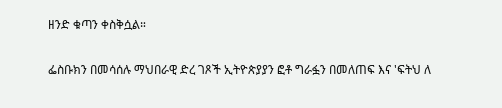ዘንድ ቁጣን ቀስቅሷል።

ፌስቡክን በመሳሰሉ ማህበራዊ ድረ ገጾች ኢትዮጵያያን ፎቶ ግራፏን በመለጠፍ እና 'ፍትህ ለ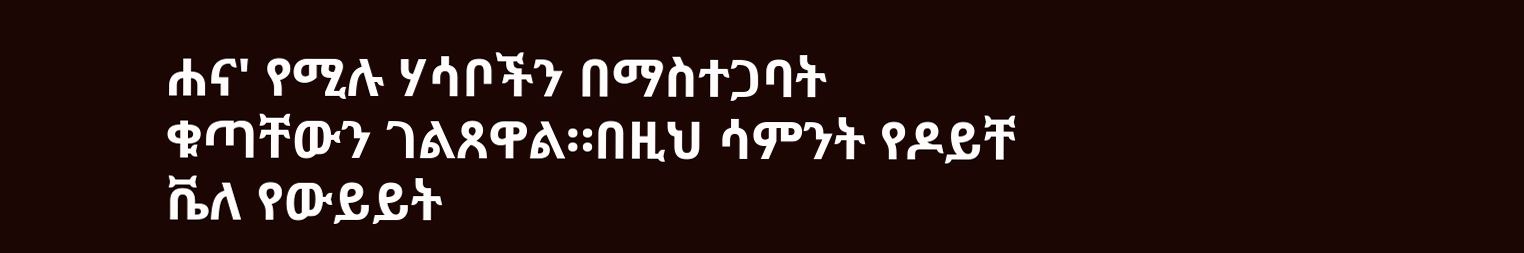ሐና' የሚሉ ሃሳቦችን በማስተጋባት ቁጣቸውን ገልጸዋል።በዚህ ሳምንት የዶይቸ ቬለ የውይይት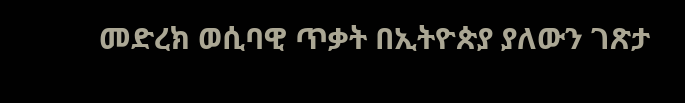መድረክ ወሲባዊ ጥቃት በኢትዮጵያ ያለውን ገጽታ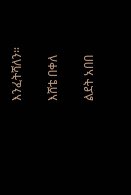እንፈትሻለን።

እሸቴ በቀለ

ልደት አበበ